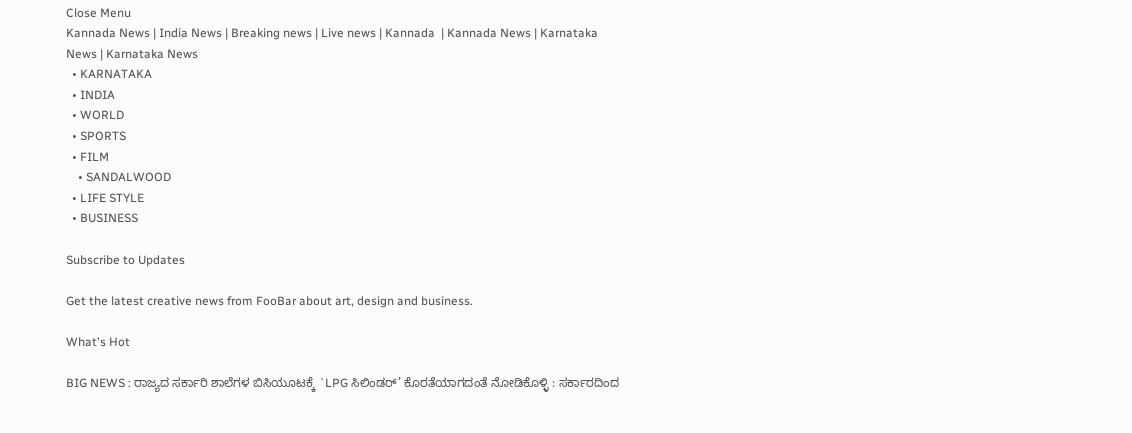Close Menu
Kannada News | India News | Breaking news | Live news | Kannada  | Kannada News | Karnataka News | Karnataka News
  • KARNATAKA
  • INDIA
  • WORLD
  • SPORTS
  • FILM
    • SANDALWOOD
  • LIFE STYLE
  • BUSINESS

Subscribe to Updates

Get the latest creative news from FooBar about art, design and business.

What's Hot

BIG NEWS : ರಾಜ್ಯದ ಸರ್ಕಾರಿ ಶಾಲೆಗಳ ಬಿಸಿಯೂಟಕ್ಕೆ `LPG ಸಿಲಿಂಡರ್’ ಕೊರತೆಯಾಗದಂತೆ ನೋಡಿಕೊಳ್ಳಿ : ಸರ್ಕಾರದಿಂದ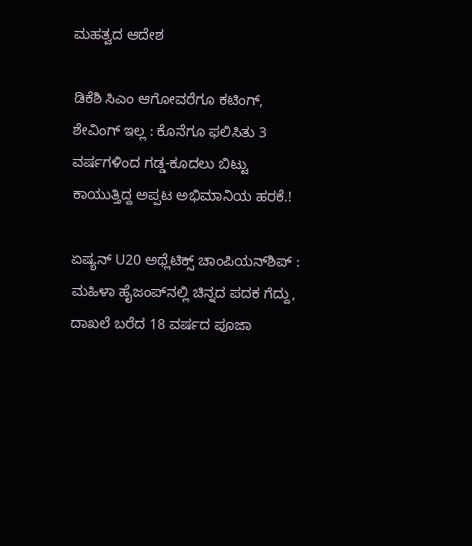ಮಹತ್ವದ ಆದೇಶ

ಡಿಕೆಶಿ ಸಿಎಂ ಆಗೋವರೆಗೂ ಕಟಿಂಗ್, ಶೇವಿಂಗ್ ಇಲ್ಲ : ಕೊನೆಗೂ ಫಲಿಸಿತು 3 ವರ್ಷಗಳಿಂದ ಗಡ್ಡ-ಕೂದಲು ಬಿಟ್ಟು ಕಾಯುತ್ತಿದ್ದ ಅಪ್ಪಟ ಅಭಿಮಾನಿಯ ಹರಕೆ.!

ಏಷ್ಯನ್ U20 ಅಥ್ಲೆಟಿಕ್ಸ್ ಚಾಂಪಿಯನ್‌ಶಿಪ್‌ : ಮಹಿಳಾ ಹೈಜಂಪ್‌ನಲ್ಲಿ ಚಿನ್ನದ ಪದಕ ಗೆದ್ದು, ದಾಖಲೆ ಬರೆದ 18 ವರ್ಷದ ಪೂಜಾ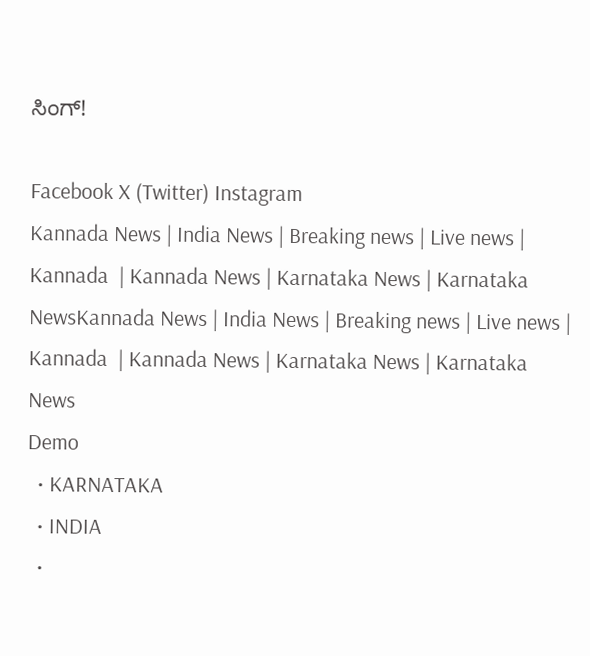ಸಿಂಗ್!

Facebook X (Twitter) Instagram
Kannada News | India News | Breaking news | Live news | Kannada  | Kannada News | Karnataka News | Karnataka NewsKannada News | India News | Breaking news | Live news | Kannada  | Kannada News | Karnataka News | Karnataka News
Demo
  • KARNATAKA
  • INDIA
  •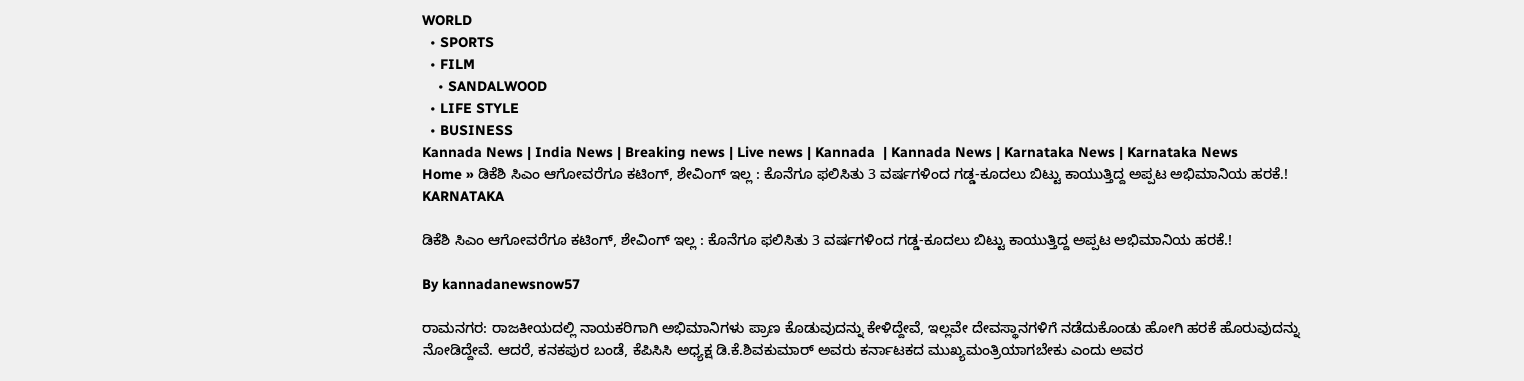WORLD
  • SPORTS
  • FILM
    • SANDALWOOD
  • LIFE STYLE
  • BUSINESS
Kannada News | India News | Breaking news | Live news | Kannada  | Kannada News | Karnataka News | Karnataka News
Home » ಡಿಕೆಶಿ ಸಿಎಂ ಆಗೋವರೆಗೂ ಕಟಿಂಗ್, ಶೇವಿಂಗ್ ಇಲ್ಲ : ಕೊನೆಗೂ ಫಲಿಸಿತು 3 ವರ್ಷಗಳಿಂದ ಗಡ್ಡ-ಕೂದಲು ಬಿಟ್ಟು ಕಾಯುತ್ತಿದ್ದ ಅಪ್ಪಟ ಅಭಿಮಾನಿಯ ಹರಕೆ.!
KARNATAKA

ಡಿಕೆಶಿ ಸಿಎಂ ಆಗೋವರೆಗೂ ಕಟಿಂಗ್, ಶೇವಿಂಗ್ ಇಲ್ಲ : ಕೊನೆಗೂ ಫಲಿಸಿತು 3 ವರ್ಷಗಳಿಂದ ಗಡ್ಡ-ಕೂದಲು ಬಿಟ್ಟು ಕಾಯುತ್ತಿದ್ದ ಅಪ್ಪಟ ಅಭಿಮಾನಿಯ ಹರಕೆ.!

By kannadanewsnow57

ರಾಮನಗರ: ರಾಜಕೀಯದಲ್ಲಿ ನಾಯಕರಿಗಾಗಿ ಅಭಿಮಾನಿಗಳು ಪ್ರಾಣ ಕೊಡುವುದನ್ನು ಕೇಳಿದ್ದೇವೆ, ಇಲ್ಲವೇ ದೇವಸ್ಥಾನಗಳಿಗೆ ನಡೆದುಕೊಂಡು ಹೋಗಿ ಹರಕೆ ಹೊರುವುದನ್ನು ನೋಡಿದ್ದೇವೆ. ಆದರೆ, ಕನಕಪುರ ಬಂಡೆ, ಕೆಪಿಸಿಸಿ ಅಧ್ಯಕ್ಷ ಡಿ.ಕೆ.ಶಿವಕುಮಾರ್ ಅವರು ಕರ್ನಾಟಕದ ಮುಖ್ಯಮಂತ್ರಿಯಾಗಬೇಕು ಎಂದು ಅವರ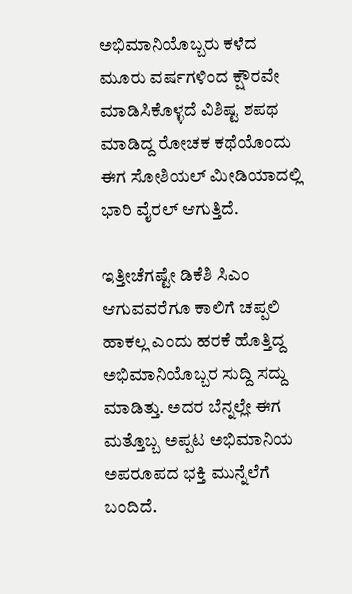ಅಭಿಮಾನಿಯೊಬ್ಬರು ಕಳೆದ ಮೂರು ವರ್ಷಗಳಿಂದ ಕ್ಷೌರವೇ ಮಾಡಿಸಿಕೊಳ್ಳದೆ ವಿಶಿಷ್ಟ ಶಪಥ ಮಾಡಿದ್ದ ರೋಚಕ ಕಥೆಯೊಂದು ಈಗ ಸೋಶಿಯಲ್ ಮೀಡಿಯಾದಲ್ಲಿ ಭಾರಿ ವೈರಲ್ ಆಗುತ್ತಿದೆ.

ಇತ್ತೀಚೆಗಷ್ಟೇ ಡಿಕೆಶಿ ಸಿಎಂ ಆಗುವವರೆಗೂ ಕಾಲಿಗೆ ಚಪ್ಪಲಿ ಹಾಕಲ್ಲ ಎಂದು ಹರಕೆ ಹೊತ್ತಿದ್ದ ಅಭಿಮಾನಿಯೊಬ್ಬರ ಸುದ್ದಿ ಸದ್ದು ಮಾಡಿತ್ತು. ಅದರ ಬೆನ್ನಲ್ಲೇ ಈಗ ಮತ್ತೊಬ್ಬ ಅಪ್ಪಟ ಅಭಿಮಾನಿಯ ಅಪರೂಪದ ಭಕ್ತಿ ಮುನ್ನೆಲೆಗೆ ಬಂದಿದೆ.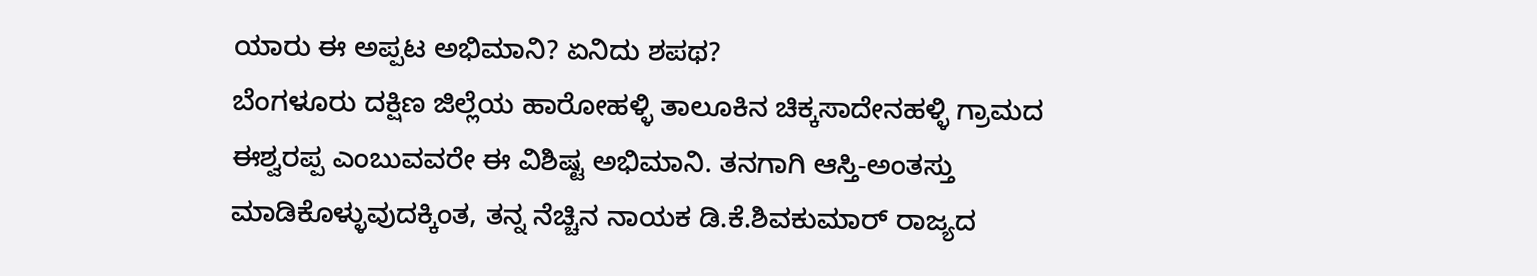ಯಾರು ಈ ಅಪ್ಪಟ ಅಭಿಮಾನಿ? ಏನಿದು ಶಪಥ?
ಬೆಂಗಳೂರು ದಕ್ಷಿಣ ಜಿಲ್ಲೆಯ ಹಾರೋಹಳ್ಳಿ ತಾಲೂಕಿನ ಚಿಕ್ಕಸಾದೇನಹಳ್ಳಿ ಗ್ರಾಮದ ಈಶ್ವರಪ್ಪ ಎಂಬುವವರೇ ಈ ವಿಶಿಷ್ಟ ಅಭಿಮಾನಿ. ತನಗಾಗಿ ಆಸ್ತಿ-ಅಂತಸ್ತು ಮಾಡಿಕೊಳ್ಳುವುದಕ್ಕಿಂತ, ತನ್ನ ನೆಚ್ಚಿನ ನಾಯಕ ಡಿ.ಕೆ.ಶಿವಕುಮಾರ್ ರಾಜ್ಯದ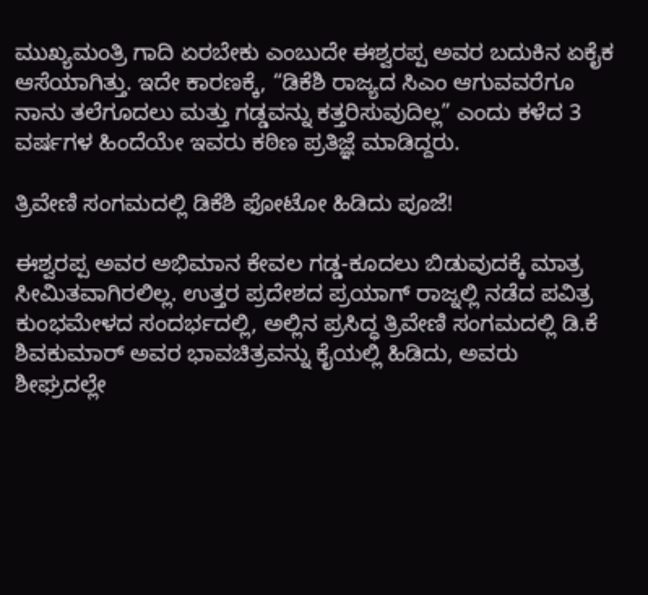ಮುಖ್ಯಮಂತ್ರಿ ಗಾದಿ ಏರಬೇಕು ಎಂಬುದೇ ಈಶ್ವರಪ್ಪ ಅವರ ಬದುಕಿನ ಏಕೈಕ ಆಸೆಯಾಗಿತ್ತು. ಇದೇ ಕಾರಣಕ್ಕೆ, “ಡಿಕೆಶಿ ರಾಜ್ಯದ ಸಿಎಂ ಆಗುವವರೆಗೂ ನಾನು ತಲೆಗೂದಲು ಮತ್ತು ಗಡ್ಡವನ್ನು ಕತ್ತರಿಸುವುದಿಲ್ಲ” ಎಂದು ಕಳೆದ 3 ವರ್ಷಗಳ ಹಿಂದೆಯೇ ಇವರು ಕಠಿಣ ಪ್ರತಿಜ್ಞೆ ಮಾಡಿದ್ದರು.

ತ್ರಿವೇಣಿ ಸಂಗಮದಲ್ಲಿ ಡಿಕೆಶಿ ಫೋಟೋ ಹಿಡಿದು ಪೂಜೆ!

ಈಶ್ವರಪ್ಪ ಅವರ ಅಭಿಮಾನ ಕೇವಲ ಗಡ್ಡ-ಕೂದಲು ಬಿಡುವುದಕ್ಕೆ ಮಾತ್ರ ಸೀಮಿತವಾಗಿರಲಿಲ್ಲ. ಉತ್ತರ ಪ್ರದೇಶದ ಪ್ರಯಾಗ್ ರಾಜ್ನಲ್ಲಿ ನಡೆದ ಪವಿತ್ರ ಕುಂಭಮೇಳದ ಸಂದರ್ಭದಲ್ಲಿ, ಅಲ್ಲಿನ ಪ್ರಸಿದ್ಧ ತ್ರಿವೇಣಿ ಸಂಗಮದಲ್ಲಿ ಡಿ.ಕೆ ಶಿವಕುಮಾರ್ ಅವರ ಭಾವಚಿತ್ರವನ್ನು ಕೈಯಲ್ಲಿ ಹಿಡಿದು, ಅವರು ಶೀಘ್ರದಲ್ಲೇ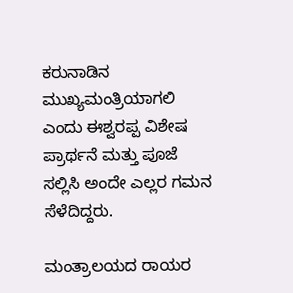ಕರುನಾಡಿನ ಮುಖ್ಯಮಂತ್ರಿಯಾಗಲಿ ಎಂದು ಈಶ್ವರಪ್ಪ ವಿಶೇಷ ಪ್ರಾರ್ಥನೆ ಮತ್ತು ಪೂಜೆ ಸಲ್ಲಿಸಿ ಅಂದೇ ಎಲ್ಲರ ಗಮನ ಸೆಳೆದಿದ್ದರು.

ಮಂತ್ರಾಲಯದ ರಾಯರ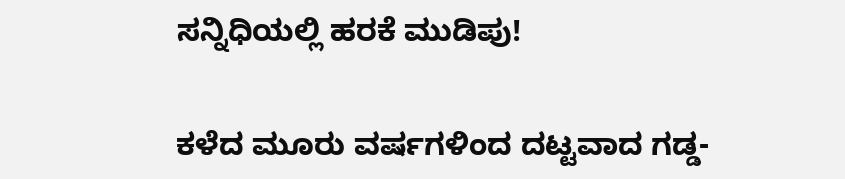ಸನ್ನಿಧಿಯಲ್ಲಿ ಹರಕೆ ಮುಡಿಪು!

ಕಳೆದ ಮೂರು ವರ್ಷಗಳಿಂದ ದಟ್ಟವಾದ ಗಡ್ಡ-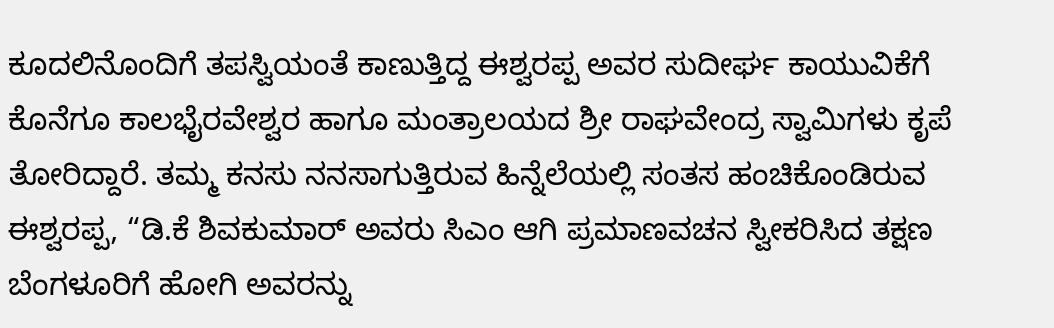ಕೂದಲಿನೊಂದಿಗೆ ತಪಸ್ವಿಯಂತೆ ಕಾಣುತ್ತಿದ್ದ ಈಶ್ವರಪ್ಪ ಅವರ ಸುದೀರ್ಘ ಕಾಯುವಿಕೆಗೆ ಕೊನೆಗೂ ಕಾಲಭೈರವೇಶ್ವರ ಹಾಗೂ ಮಂತ್ರಾಲಯದ ಶ್ರೀ ರಾಘವೇಂದ್ರ ಸ್ವಾಮಿಗಳು ಕೃಪೆ ತೋರಿದ್ದಾರೆ. ತಮ್ಮ ಕನಸು ನನಸಾಗುತ್ತಿರುವ ಹಿನ್ನೆಲೆಯಲ್ಲಿ ಸಂತಸ ಹಂಚಿಕೊಂಡಿರುವ ಈಶ್ವರಪ್ಪ, “ಡಿ.ಕೆ ಶಿವಕುಮಾರ್ ಅವರು ಸಿಎಂ ಆಗಿ ಪ್ರಮಾಣವಚನ ಸ್ವೀಕರಿಸಿದ ತಕ್ಷಣ ಬೆಂಗಳೂರಿಗೆ ಹೋಗಿ ಅವರನ್ನು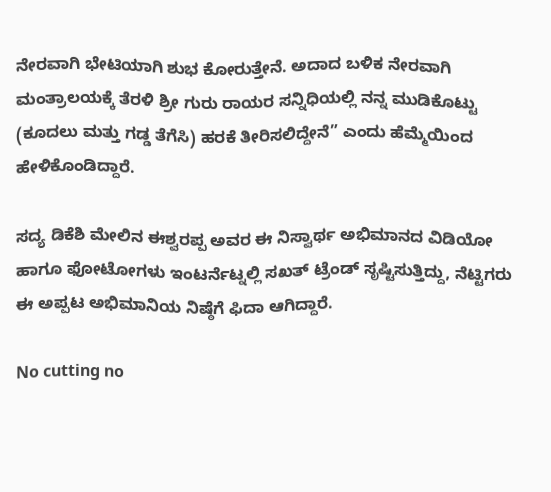ನೇರವಾಗಿ ಭೇಟಿಯಾಗಿ ಶುಭ ಕೋರುತ್ತೇನೆ. ಅದಾದ ಬಳಿಕ ನೇರವಾಗಿ ಮಂತ್ರಾಲಯಕ್ಕೆ ತೆರಳಿ ಶ್ರೀ ಗುರು ರಾಯರ ಸನ್ನಿಧಿಯಲ್ಲಿ ನನ್ನ ಮುಡಿಕೊಟ್ಟು (ಕೂದಲು ಮತ್ತು ಗಡ್ಡ ತೆಗೆಸಿ) ಹರಕೆ ತೀರಿಸಲಿದ್ದೇನೆ” ಎಂದು ಹೆಮ್ಮೆಯಿಂದ ಹೇಳಿಕೊಂಡಿದ್ದಾರೆ.

ಸದ್ಯ ಡಿಕೆಶಿ ಮೇಲಿನ ಈಶ್ವರಪ್ಪ ಅವರ ಈ ನಿಸ್ವಾರ್ಥ ಅಭಿಮಾನದ ವಿಡಿಯೋ ಹಾಗೂ ಫೋಟೋಗಳು ಇಂಟರ್ನೆಟ್ನಲ್ಲಿ ಸಖತ್ ಟ್ರೆಂಡ್ ಸೃಷ್ಟಿಸುತ್ತಿದ್ದು, ನೆಟ್ಟಿಗರು ಈ ಅಪ್ಪಟ ಅಭಿಮಾನಿಯ ನಿಷ್ಠೆಗೆ ಫಿದಾ ಆಗಿದ್ದಾರೆ.

No cutting no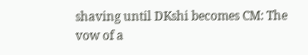shaving until DKshi becomes CM: The vow of a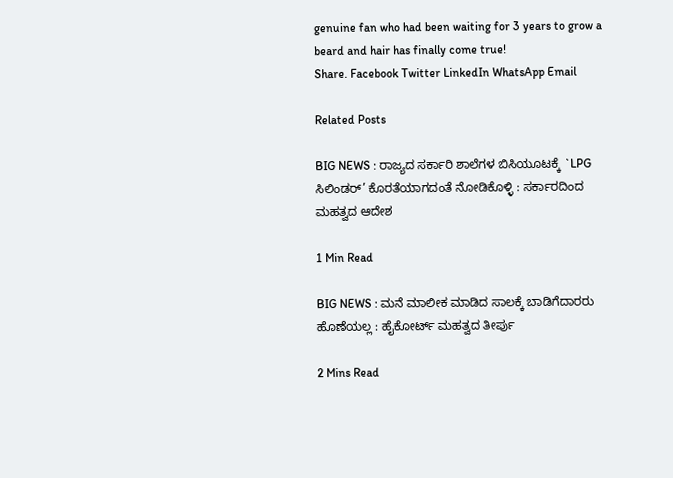genuine fan who had been waiting for 3 years to grow a beard and hair has finally come true!
Share. Facebook Twitter LinkedIn WhatsApp Email

Related Posts

BIG NEWS : ರಾಜ್ಯದ ಸರ್ಕಾರಿ ಶಾಲೆಗಳ ಬಿಸಿಯೂಟಕ್ಕೆ `LPG ಸಿಲಿಂಡರ್’ ಕೊರತೆಯಾಗದಂತೆ ನೋಡಿಕೊಳ್ಳಿ : ಸರ್ಕಾರದಿಂದ ಮಹತ್ವದ ಆದೇಶ

1 Min Read

BIG NEWS : ಮನೆ ಮಾಲೀಕ ಮಾಡಿದ ಸಾಲಕ್ಕೆ ಬಾಡಿಗೆದಾರರು ಹೊಣೆಯಲ್ಲ : ಹೈಕೋರ್ಟ್ ಮಹತ್ವದ ತೀರ್ಪು

2 Mins Read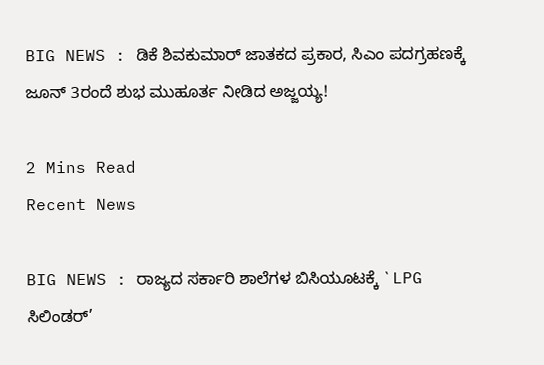BIG NEWS : ಡಿಕೆ ಶಿವಕುಮಾರ್ ಜಾತಕದ ಪ್ರಕಾರ, ಸಿಎಂ ಪದಗ್ರಹಣಕ್ಕೆ ಜೂನ್ 3ರಂದೆ ಶುಭ ಮುಹೂರ್ತ ನೀಡಿದ ಅಜ್ಜಯ್ಯ!

2 Mins Read
Recent News

BIG NEWS : ರಾಜ್ಯದ ಸರ್ಕಾರಿ ಶಾಲೆಗಳ ಬಿಸಿಯೂಟಕ್ಕೆ `LPG ಸಿಲಿಂಡರ್’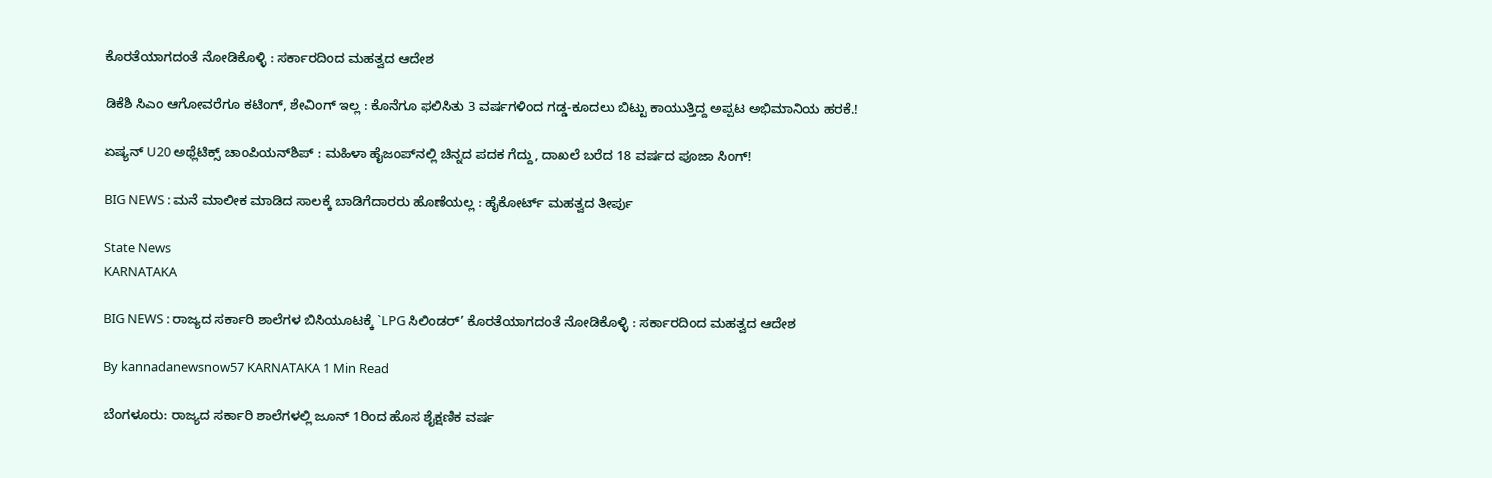ಕೊರತೆಯಾಗದಂತೆ ನೋಡಿಕೊಳ್ಳಿ : ಸರ್ಕಾರದಿಂದ ಮಹತ್ವದ ಆದೇಶ

ಡಿಕೆಶಿ ಸಿಎಂ ಆಗೋವರೆಗೂ ಕಟಿಂಗ್, ಶೇವಿಂಗ್ ಇಲ್ಲ : ಕೊನೆಗೂ ಫಲಿಸಿತು 3 ವರ್ಷಗಳಿಂದ ಗಡ್ಡ-ಕೂದಲು ಬಿಟ್ಟು ಕಾಯುತ್ತಿದ್ದ ಅಪ್ಪಟ ಅಭಿಮಾನಿಯ ಹರಕೆ.!

ಏಷ್ಯನ್ U20 ಅಥ್ಲೆಟಿಕ್ಸ್ ಚಾಂಪಿಯನ್‌ಶಿಪ್‌ : ಮಹಿಳಾ ಹೈಜಂಪ್‌ನಲ್ಲಿ ಚಿನ್ನದ ಪದಕ ಗೆದ್ದು, ದಾಖಲೆ ಬರೆದ 18 ವರ್ಷದ ಪೂಜಾ ಸಿಂಗ್!

BIG NEWS : ಮನೆ ಮಾಲೀಕ ಮಾಡಿದ ಸಾಲಕ್ಕೆ ಬಾಡಿಗೆದಾರರು ಹೊಣೆಯಲ್ಲ : ಹೈಕೋರ್ಟ್ ಮಹತ್ವದ ತೀರ್ಪು

State News
KARNATAKA

BIG NEWS : ರಾಜ್ಯದ ಸರ್ಕಾರಿ ಶಾಲೆಗಳ ಬಿಸಿಯೂಟಕ್ಕೆ `LPG ಸಿಲಿಂಡರ್’ ಕೊರತೆಯಾಗದಂತೆ ನೋಡಿಕೊಳ್ಳಿ : ಸರ್ಕಾರದಿಂದ ಮಹತ್ವದ ಆದೇಶ

By kannadanewsnow57 KARNATAKA 1 Min Read

ಬೆಂಗಳೂರು: ರಾಜ್ಯದ ಸರ್ಕಾರಿ ಶಾಲೆಗಳಲ್ಲಿ ಜೂನ್ 1ರಿಂದ ಹೊಸ ಶೈಕ್ಷಣಿಕ ವರ್ಷ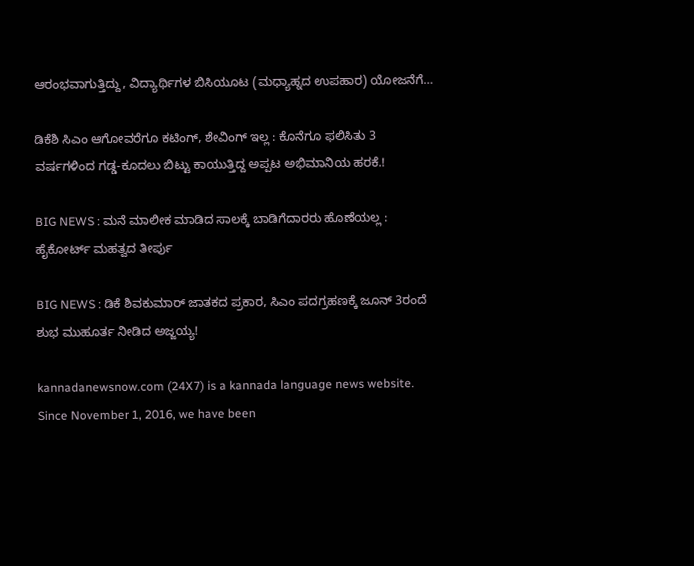ಆರಂಭವಾಗುತ್ತಿದ್ದು, ವಿದ್ಯಾರ್ಥಿಗಳ ಬಿಸಿಯೂಟ (ಮಧ್ಯಾಹ್ನದ ಉಪಹಾರ) ಯೋಜನೆಗೆ…

ಡಿಕೆಶಿ ಸಿಎಂ ಆಗೋವರೆಗೂ ಕಟಿಂಗ್, ಶೇವಿಂಗ್ ಇಲ್ಲ : ಕೊನೆಗೂ ಫಲಿಸಿತು 3 ವರ್ಷಗಳಿಂದ ಗಡ್ಡ-ಕೂದಲು ಬಿಟ್ಟು ಕಾಯುತ್ತಿದ್ದ ಅಪ್ಪಟ ಅಭಿಮಾನಿಯ ಹರಕೆ.!

BIG NEWS : ಮನೆ ಮಾಲೀಕ ಮಾಡಿದ ಸಾಲಕ್ಕೆ ಬಾಡಿಗೆದಾರರು ಹೊಣೆಯಲ್ಲ : ಹೈಕೋರ್ಟ್ ಮಹತ್ವದ ತೀರ್ಪು

BIG NEWS : ಡಿಕೆ ಶಿವಕುಮಾರ್ ಜಾತಕದ ಪ್ರಕಾರ, ಸಿಎಂ ಪದಗ್ರಹಣಕ್ಕೆ ಜೂನ್ 3ರಂದೆ ಶುಭ ಮುಹೂರ್ತ ನೀಡಿದ ಅಜ್ಜಯ್ಯ!

kannadanewsnow.com (24X7) is a kannada language news website. Since November 1, 2016, we have been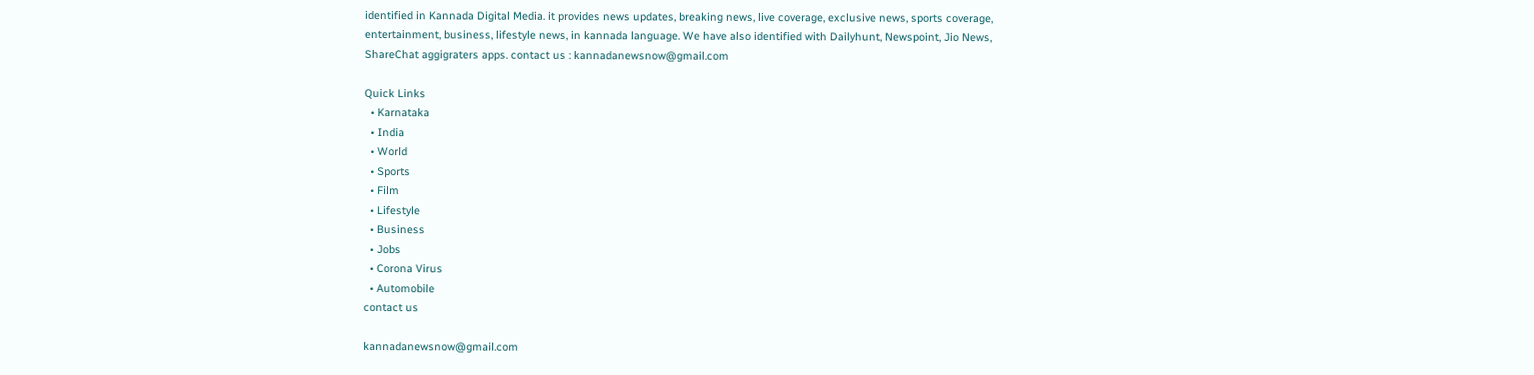identified in Kannada Digital Media. it provides news updates, breaking news, live coverage, exclusive news, sports coverage, entertainment, business, lifestyle news, in kannada language. We have also identified with Dailyhunt, Newspoint, Jio News, ShareChat aggigraters apps. contact us : kannadanewsnow@gmail.com

Quick Links
  • Karnataka
  • India
  • World
  • Sports
  • Film
  • Lifestyle
  • Business
  • Jobs
  • Corona Virus
  • Automobile
contact us

kannadanewsnow@gmail.com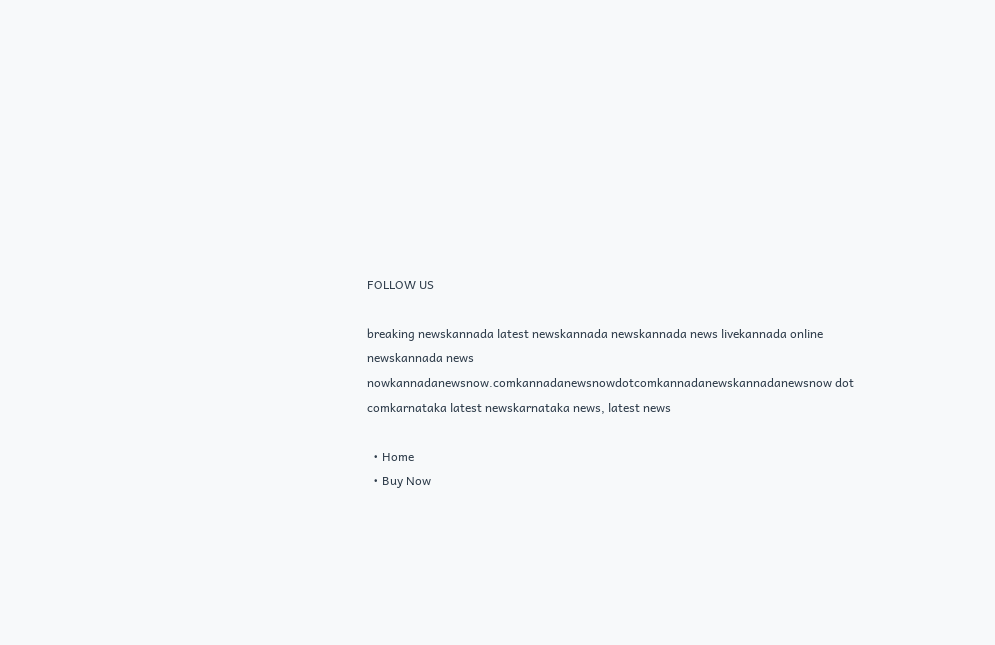FOLLOW US

breaking newskannada latest newskannada newskannada news livekannada online newskannada news nowkannadanewsnow.comkannadanewsnowdotcomkannadanewskannadanewsnow dot comkarnataka latest newskarnataka news, latest news

  • Home
  • Buy Now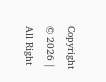Copyright © 2026 | All Right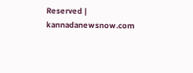Reserved | kannadanewsnow.com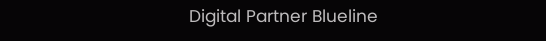Digital Partner Blueline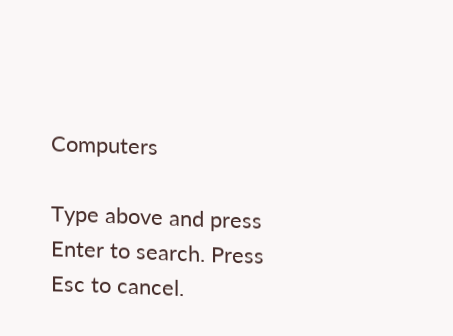Computers

Type above and press Enter to search. Press Esc to cancel.